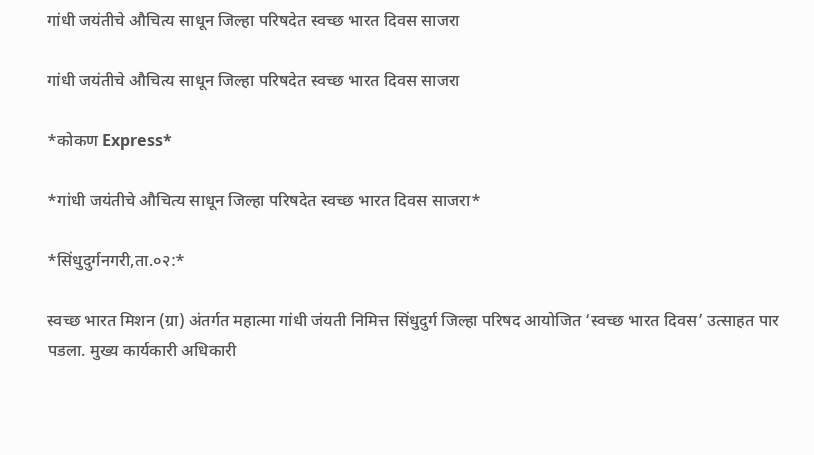गांधी जयंतीचे औचित्य साधून जिल्हा परिषदेत स्वच्छ भारत दिवस साजरा

गांधी जयंतीचे औचित्य साधून जिल्हा परिषदेत स्वच्छ भारत दिवस साजरा

*कोकण Express*

*गांधी जयंतीचे औचित्य साधून जिल्हा परिषदेत स्वच्छ भारत दिवस साजरा*

*सिंधुदुर्गनगरी,ता.०२:*

स्वच्छ भारत मिशन (ग्रा) अंतर्गत महात्मा गांधी जंयती निमित्त सिंधुदुर्ग जिल्हा परिषद आयोजित ‘स्वच्छ भारत दिवस’ उत्साहत पार पडला. मुख्य कार्यकारी अधिकारी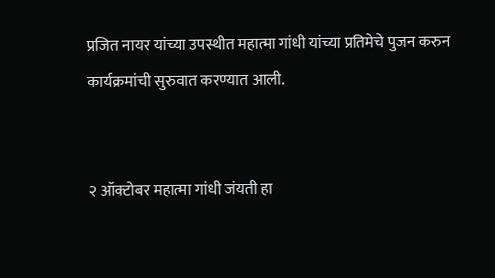प्रजित नायर यांच्या उपस्थीत महात्मा गांधी यांच्या प्रतिमेचे पुजन करुन कार्यक्रमांची सुरुवात करण्यात आली.


२ ऑक्टोबर महात्मा गांधी जंयती हा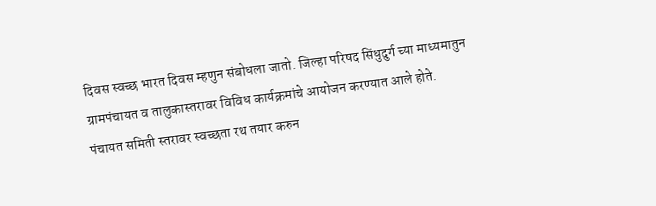दिवस स्वच्छ भारत दिवस म्हणुन संबोधला जातो. जिल्हा परिषद सिंधुदुर्ग च्या माध्यमातुन ग्रामपंचायत व तालुकास्तरावर विविध कार्यक्रमांचे आयोजन करण्यात आले होते. पंचायत समिती स्तरावर स्वच्छता रथ तयार करुन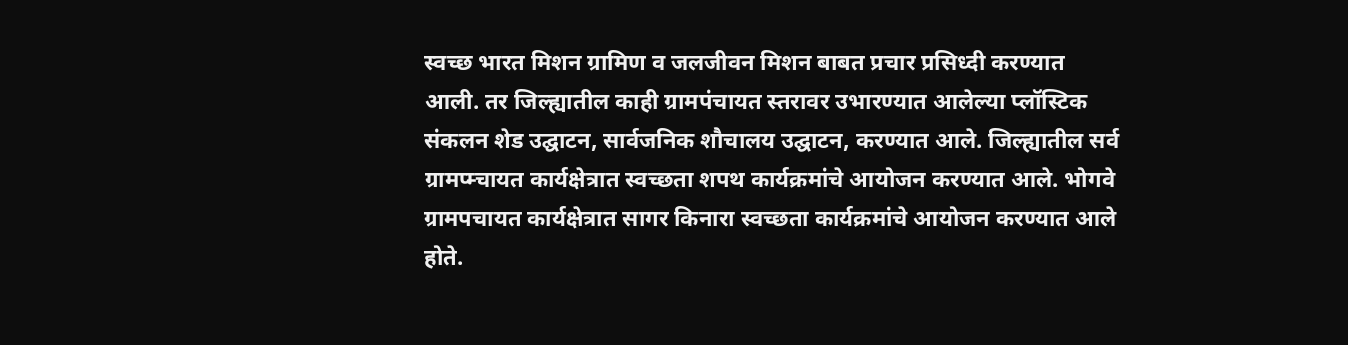स्वच्छ भारत मिशन ग्रामिण व जलजीवन मिशन बाबत प्रचार प्रसिध्दी करण्यात आली. तर जिल्ह्यातील काही ग्रामपंचायत स्तरावर उभारण्यात आलेल्या प्लॉस्टिक संकलन शेड उद्घाटन, सार्वजनिक शौचालय उद्घाटन, करण्यात आले. जिल्ह्यातील सर्व ग्रामप्म्चायत कार्यक्षेत्रात स्वच्छता शपथ कार्यक्रमांचे आयोजन करण्यात आले. भोगवे ग्रामपचायत कार्यक्षेत्रात सागर किनारा स्वच्छता कार्यक्रमांचे आयोजन करण्यात आले होते.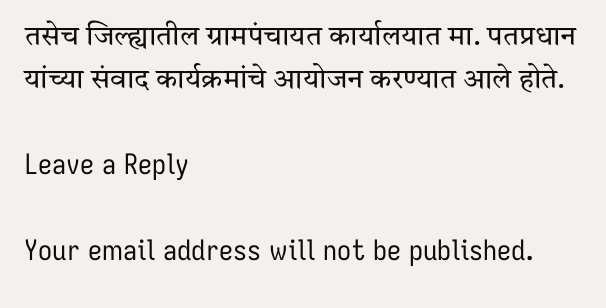तसेच जिल्ह्यातील ग्रामपंचायत कार्यालयात मा. पतप्रधान यांच्या संवाद कार्यक्रमांचे आयोजन करण्यात आले होते.

Leave a Reply

Your email address will not be published.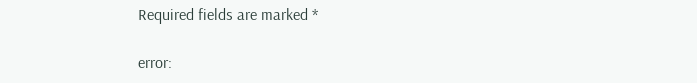Required fields are marked *

error: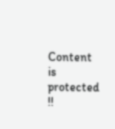Content is protected !!